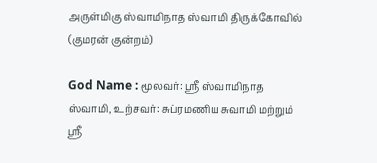அருள்மிகு ஸ்வாமிநாத ஸ்வாமி திருக்கோவில் (குமரன் குன்றம்)

God Name : மூலவர்: ஸ்ரீ ஸ்வாமிநாத ஸ்வாமி, உற்சவர்: சுப்ரமணிய சுவாமி மற்றும் ஸ்ரீ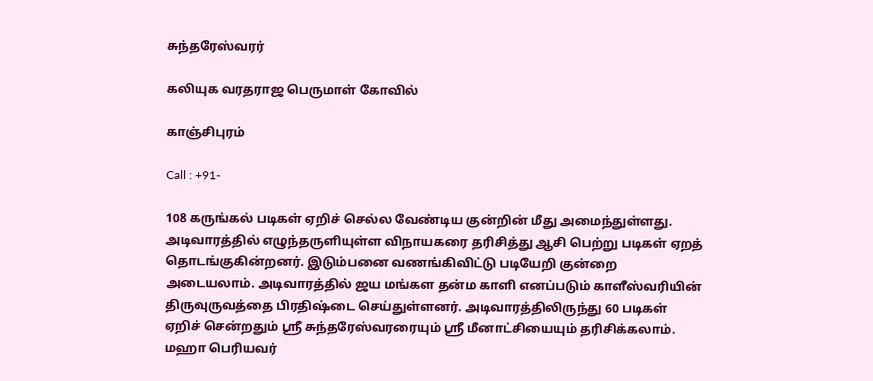சுந்தரேஸ்வரர்

கலியுக வரதராஜ பெருமாள் கோவில்

காஞ்சிபுரம்

Call : +91-

108 கருங்கல் படிகள் ஏறிச் செல்ல வேண்டிய குன்றின் மீது அமைந்துள்ளது. அடிவாரத்தில் எழுந்தருளியுள்ள விநாயகரை தரிசித்து ஆசி பெற்று படிகள் ஏறத் தொடங்குகின்றனர். இடும்பனை வணங்கிவிட்டு படியேறி குன்றை அடையலாம். அடிவாரத்தில் ஜய மங்கள தன்ம காளி எனப்படும் காளீஸ்வரியின் திருவுருவத்தை பிரதிஷ்டை செய்துள்ளனர். அடிவாரத்திலிருந்து 60 படிகள் ஏறிச் சென்றதும் ஸ்ரீ சுந்தரேஸ்வரரையும் ஸ்ரீ மீனாட்சியையும் தரிசிக்கலாம். மஹா பெரியவர்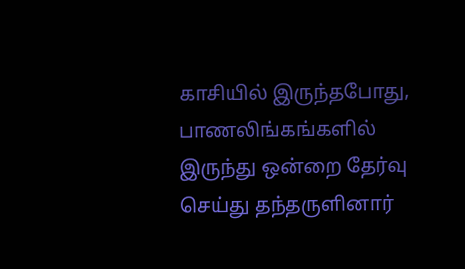காசியில் இருந்தபோது, பாணலிங்கங்களில் இருந்து ஒன்றை தேர்வு செய்து தந்தருளினார்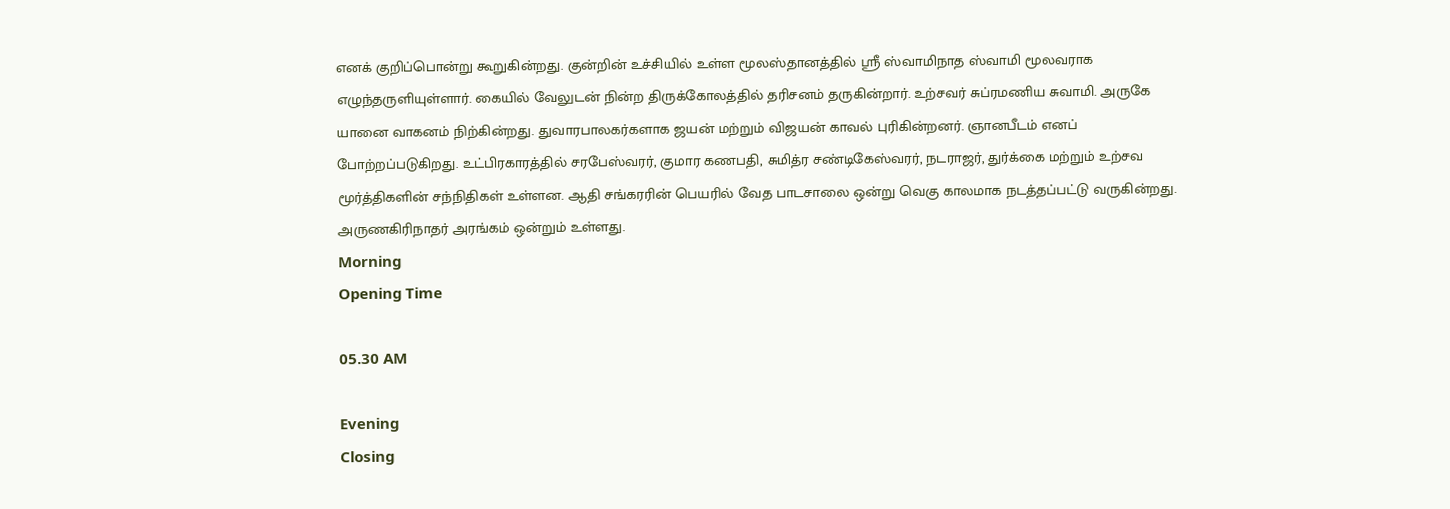எனக் குறிப்பொன்று கூறுகின்றது. குன்றின் உச்சியில் உள்ள மூலஸ்தானத்தில் ஸ்ரீ ஸ்வாமிநாத ஸ்வாமி மூலவராக எழுந்தருளியுள்ளார். கையில் வேலுடன் நின்ற திருக்கோலத்தில் தரிசனம் தருகின்றார். உற்சவர் சுப்ரமணிய சுவாமி. அருகே யானை வாகனம் நிற்கின்றது. துவாரபாலகர்களாக ஜயன் மற்றும் விஜயன் காவல் புரிகின்றனர். ஞானபீடம் எனப் போற்றப்படுகிறது. உட்பிரகாரத்தில் சரபேஸ்வரர், குமார கணபதி, சுமித்ர சண்டிகேஸ்வரர், நடராஜர், துர்க்கை மற்றும் உற்சவ மூர்த்திகளின் சந்நிதிகள் உள்ளன. ஆதி சங்கரரின் பெயரில் வேத பாடசாலை ஒன்று வெகு காலமாக நடத்தப்பட்டு வருகின்றது. அருணகிரிநாதர் அரங்கம் ஒன்றும் உள்ளது.
Morning
Opening Time

05.30 AM

Evening
Closing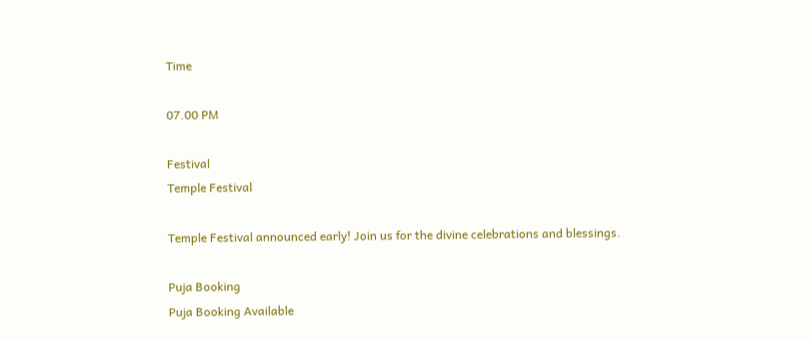Time

07.00 PM

Festival
Temple Festival

Temple Festival announced early! Join us for the divine celebrations and blessings.

Puja Booking
Puja Booking Available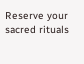Reserve your sacred rituals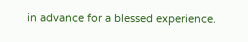in advance for a blessed experience.